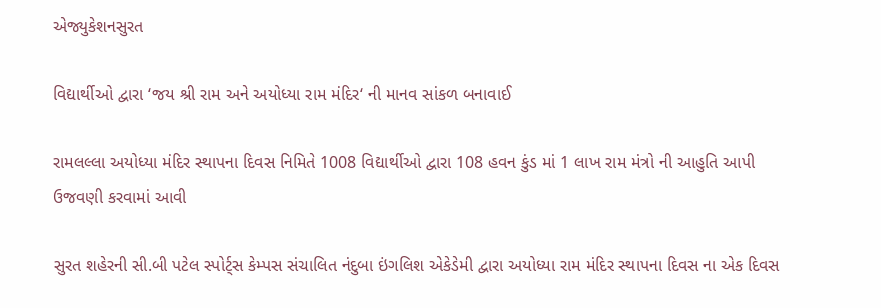એજ્યુકેશનસુરત

વિદ્યાર્થીઓ દ્વારા ‘જય શ્રી રામ અને અયોધ્યા રામ મંદિર‘ ની માનવ સાંકળ બનાવાઈ

રામલલ્લા અયોધ્યા મંદિર સ્થાપના દિવસ નિમિતે 1008 વિદ્યાર્થીઓ દ્વારા 108 હવન કુંડ માં 1 લાખ રામ મંત્રો ની આહુતિ આપી ઉજવણી કરવામાં આવી

સુરત શહેરની સી.બી પટેલ સ્પોર્ટ્સ કેમ્પસ સંચાલિત નંદુબા ઇંગલિશ એકેડેમી દ્વારા અયોધ્યા રામ મંદિર સ્થાપના દિવસ ના એક દિવસ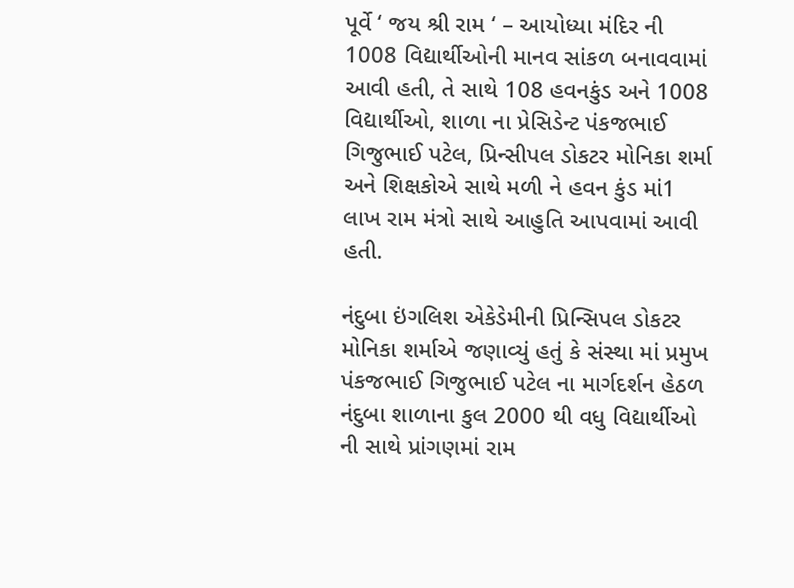પૂર્વે ‘ જય શ્રી રામ ‘ – આયોધ્યા મંદિર ની 1008 વિદ્યાર્થીઓની માનવ સાંકળ બનાવવામાં આવી હતી, તે સાથે 108 હવનકુંડ અને 1008 વિદ્યાર્થીઓ, શાળા ના પ્રેસિડેન્ટ પંકજભાઈ ગિજુભાઈ પટેલ, પ્રિન્સીપલ ડોકટર મોનિકા શર્મા અને શિક્ષકોએ સાથે મળી ને હવન કુંડ માં1 લાખ રામ મંત્રો સાથે આહુતિ આપવામાં આવી હતી.

નંદુબા ઇંગલિશ એકેડેમીની પ્રિન્સિપલ ડોકટર મોનિકા શર્માએ જણાવ્યું હતું કે સંસ્થા માં પ્રમુખ પંકજભાઈ ગિજુભાઈ પટેલ ના માર્ગદર્શન હેઠળ નંદુબા શાળાના કુલ 2000 થી વધુ વિદ્યાર્થીઓ ની સાથે પ્રાંગણમાં રામ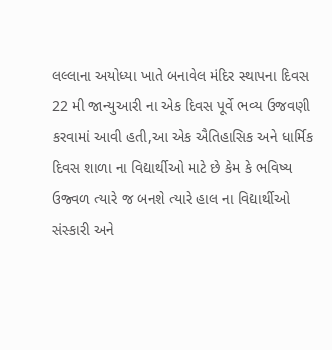લલ્લાના અયોધ્યા ખાતે બનાવેલ મંદિર સ્થાપના દિવસ 22 મી જાન્યુઆરી ના એક દિવસ પૂર્વે ભવ્ય ઉજવણી કરવામાં આવી હતી,આ એક ઐતિહાસિક અને ધાર્મિક દિવસ શાળા ના વિદ્યાર્થીઓ માટે છે કેમ કે ભવિષ્ય ઉજ્વળ ત્યારે જ બનશે ત્યારે હાલ ના વિદ્યાર્થીઓ સંસ્કારી અને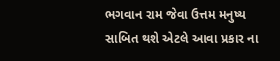ભગવાન રામ જેવા ઉત્તમ મનુષ્ય સાબિત થશે એટલે આવા પ્રકાર ના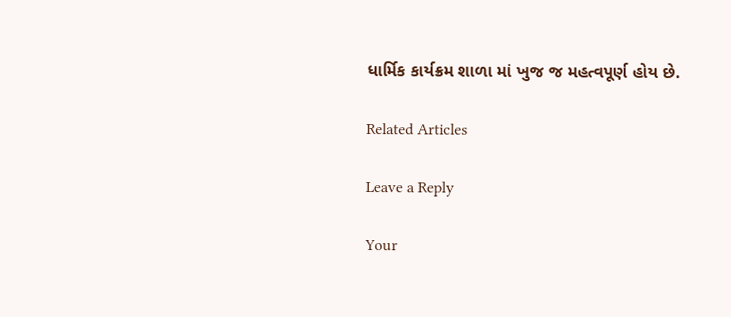ધાર્મિક કાર્યક્રમ શાળા માં ખુજ જ મહત્વપૂર્ણ હોય છે.

Related Articles

Leave a Reply

Your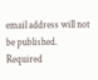email address will not be published. Required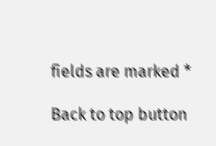fields are marked *

Back to top button